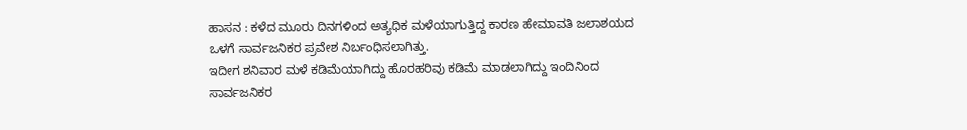ಹಾಸನ : ಕಳೆದ ಮೂರು ದಿನಗಳಿಂದ ಅತ್ಯಧಿಕ ಮಳೆಯಾಗುತ್ತಿದ್ದ ಕಾರಣ ಹೇಮಾವತಿ ಜಲಾಶಯದ ಒಳಗೆ ಸಾರ್ವಜನಿಕರ ಪ್ರವೇಶ ನಿರ್ಬಂಧಿಸಲಾಗಿತ್ತು.
ಇದೀಗ ಶನಿವಾರ ಮಳೆ ಕಡಿಮೆಯಾಗಿದ್ದು ಹೊರಹರಿವು ಕಡಿಮೆ ಮಾಡಲಾಗಿದ್ದು ಇಂದಿನಿಂದ ಸಾರ್ವಜನಿಕರ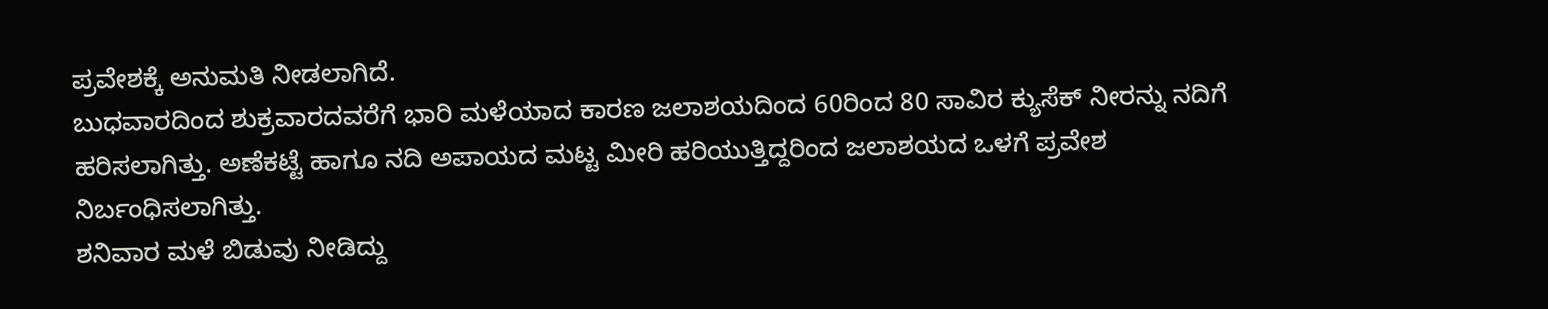ಪ್ರವೇಶಕ್ಕೆ ಅನುಮತಿ ನೀಡಲಾಗಿದೆ.
ಬುಧವಾರದಿಂದ ಶುಕ್ರವಾರದವರೆಗೆ ಭಾರಿ ಮಳೆಯಾದ ಕಾರಣ ಜಲಾಶಯದಿಂದ 60ರಿಂದ 80 ಸಾವಿರ ಕ್ಯುಸೆಕ್ ನೀರನ್ನು ನದಿಗೆ ಹರಿಸಲಾಗಿತ್ತು. ಅಣೆಕಟ್ಟೆ ಹಾಗೂ ನದಿ ಅಪಾಯದ ಮಟ್ಟ ಮೀರಿ ಹರಿಯುತ್ತಿದ್ದರಿಂದ ಜಲಾಶಯದ ಒಳಗೆ ಪ್ರವೇಶ ನಿರ್ಬಂಧಿಸಲಾಗಿತ್ತು.
ಶನಿವಾರ ಮಳೆ ಬಿಡುವು ನೀಡಿದ್ದು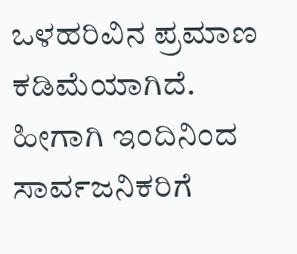ಒಳಹರಿವಿನ ಪ್ರಮಾಣ ಕಡಿಮೆಯಾಗಿದೆ.
ಹೀಗಾಗಿ ಇಂದಿನಿಂದ ಸಾರ್ವಜನಿಕರಿಗೆ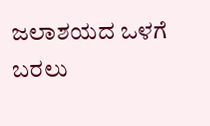ಜಲಾಶಯದ ಒಳಗೆ ಬರಲು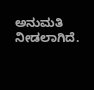ಅನುಮತಿ ನೀಡಲಾಗಿದೆ.